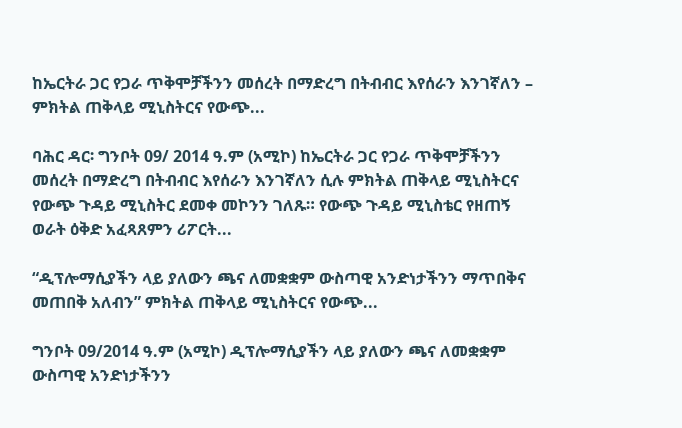ከኤርትራ ጋር የጋራ ጥቅሞቻችንን መሰረት በማድረግ በትብብር እየሰራን እንገኛለን – ምክትል ጠቅላይ ሚኒስትርና የውጭ...

ባሕር ዳር፡ ግንቦት 09/ 2014 ዓ.ም (አሚኮ) ከኤርትራ ጋር የጋራ ጥቅሞቻችንን መሰረት በማድረግ በትብብር እየሰራን እንገኛለን ሲሉ ምክትል ጠቅላይ ሚኒስትርና የውጭ ጉዳይ ሚኒስትር ደመቀ መኮንን ገለጹ። የውጭ ጉዳይ ሚኒስቴር የዘጠኝ ወራት ዕቅድ አፈጻጸምን ሪፖርት...

“ዲፕሎማሲያችን ላይ ያለውን ጫና ለመቋቋም ውስጣዊ አንድነታችንን ማጥበቅና መጠበቅ አለብን” ምክትል ጠቅላይ ሚኒስትርና የውጭ...

ግንቦት 09/2014 ዓ.ም (አሚኮ) ዲፕሎማሲያችን ላይ ያለውን ጫና ለመቋቋም ውስጣዊ አንድነታችንን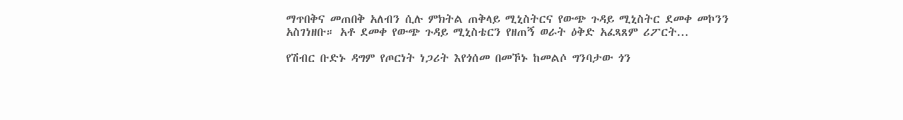ማጥበቅና መጠበቅ አለብን ሲሉ ምክትል ጠቅላይ ሚኒስትርና የውጭ ጉዳይ ሚኒስትር ደመቀ መኮንን አስገነዘቡ። አቶ ደመቀ የውጭ ጉዳይ ሚኒስቴርን የዘጠኝ ወራት ዕቅድ አፈጻጸም ሪፖርት...

የሽብር ቡድኑ ዳግም የጦርነት ነጋሪት እየጎሰመ በመኾኑ ከመልሶ ግንባታው ጎን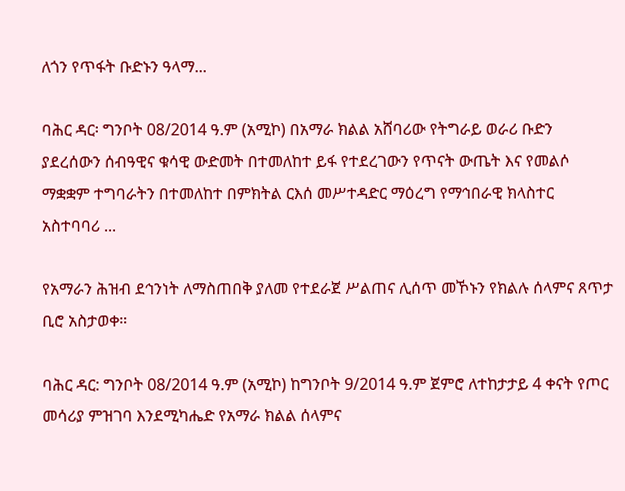ለጎን የጥፋት ቡድኑን ዓላማ...

ባሕር ዳር፡ ግንቦት 08/2014 ዓ.ም (አሚኮ) በአማራ ክልል አሸባሪው የትግራይ ወራሪ ቡድን ያደረሰውን ሰብዓዊና ቁሳዊ ውድመት በተመለከተ ይፋ የተደረገውን የጥናት ውጤት እና የመልሶ ማቋቋም ተግባራትን በተመለከተ በምክትል ርእሰ መሥተዳድር ማዕረግ የማኅበራዊ ክላስተር አስተባባሪ ...

የአማራን ሕዝብ ደኅንነት ለማስጠበቅ ያለመ የተደራጀ ሥልጠና ሊሰጥ መኾኑን የክልሉ ሰላምና ጸጥታ ቢሮ አስታወቀ።

ባሕር ዳር: ግንቦት 08/2014 ዓ.ም (አሚኮ) ከግንቦት 9/2014 ዓ.ም ጀምሮ ለተከታታይ 4 ቀናት የጦር መሳሪያ ምዝገባ እንደሚካሔድ የአማራ ክልል ሰላምና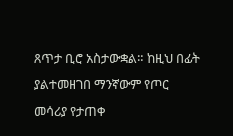ጸጥታ ቢሮ አስታውቋል። ከዚህ በፊት ያልተመዘገበ ማንኛውም የጦር መሳሪያ የታጠቀ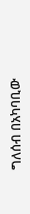ግለሰብ በአካባቢው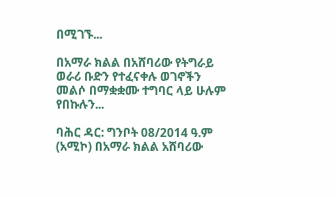በሚገኙ...

በአማራ ክልል በአሸባሪው የትግራይ ወራሪ ቡድን የተፈናቀሉ ወገኖችን መልሶ በማቋቋሙ ተግባር ላይ ሁሉም የበኩሉን...

ባሕር ዳር: ግንቦት 08/2014 ዓ.ም (አሚኮ) በአማራ ክልል አሸባሪው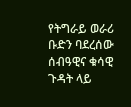የትግራይ ወራሪ ቡድን ባደረሰው ሰብዓዊና ቁሳዊ ጉዳት ላይ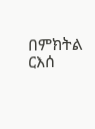በምክትል ርእሰ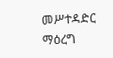መሥተዳድር ማዕረግ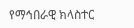የማኅበራዊ ክላስተር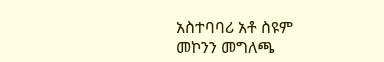አስተባባሪ አቶ ስዩም መኮንን መግለጫ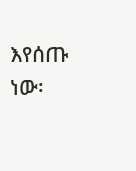እየሰጡ ነው፡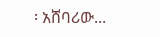፡ አሸባሪው...